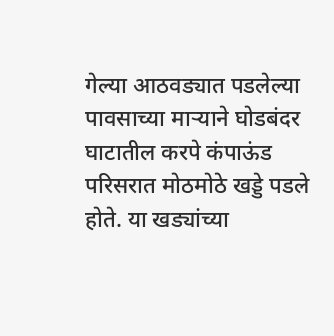गेल्या आठवड्यात पडलेल्या पावसाच्या माऱ्याने घोडबंदर घाटातील करपे कंपाऊंड परिसरात मोठमोठे खड्डे पडले होते. या खड्यांच्या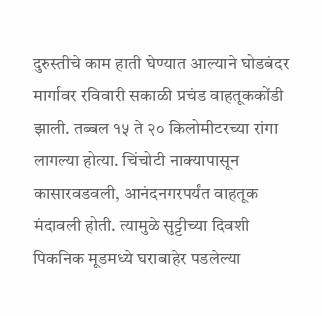दुरुस्तीचे काम हाती घेण्यात आल्याने घोडबंदर मार्गावर रविवारी सकाळी प्रचंड वाहतूककोंडी झाली. तब्बल १५ ते २० किलोमीटरच्या रांगा लागल्या होत्या. चिंचोटी नाक्यापासून कासारवडवली, आनंदनगरपर्यंत वाहतूक मंदावली होती. त्यामुळे सुट्टीच्या दिवशी पिकनिक मूडमध्ये घराबाहेर पडलेल्या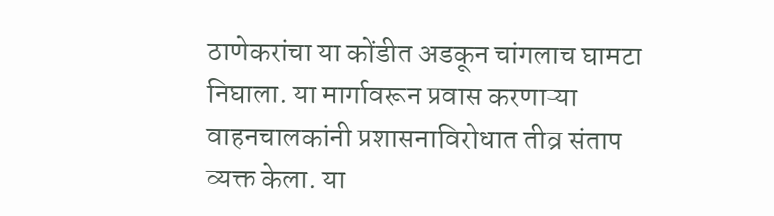ठाणेकरांचा या कोंडीत अडकून चांगलाच घामटा निघाला. या मार्गावरून प्रवास करणाऱ्या वाहनचालकांनी प्रशासनाविरोधात तीव्र संताप व्यक्त केला. या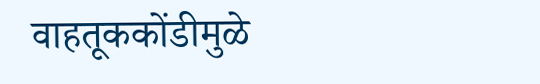वाहतूककोंडीमुळे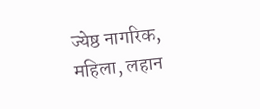ज्येष्ठ नागरिक, महिला, लहान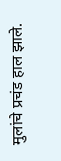मुलांचे प्रचंड हाल झाले.